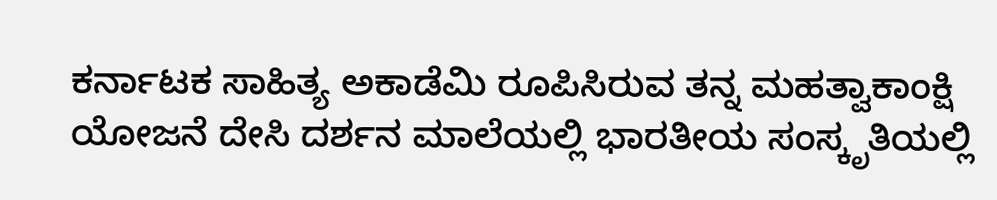ಕರ್ನಾಟಕ ಸಾಹಿತ್ಯ ಅಕಾಡೆಮಿ ರೂಪಿಸಿರುವ ತನ್ನ ಮಹತ್ವಾಕಾಂಕ್ಷಿ ಯೋಜನೆ ದೇಸಿ ದರ್ಶನ ಮಾಲೆಯಲ್ಲಿ ಭಾರತೀಯ ಸಂಸ್ಕೃತಿಯಲ್ಲಿ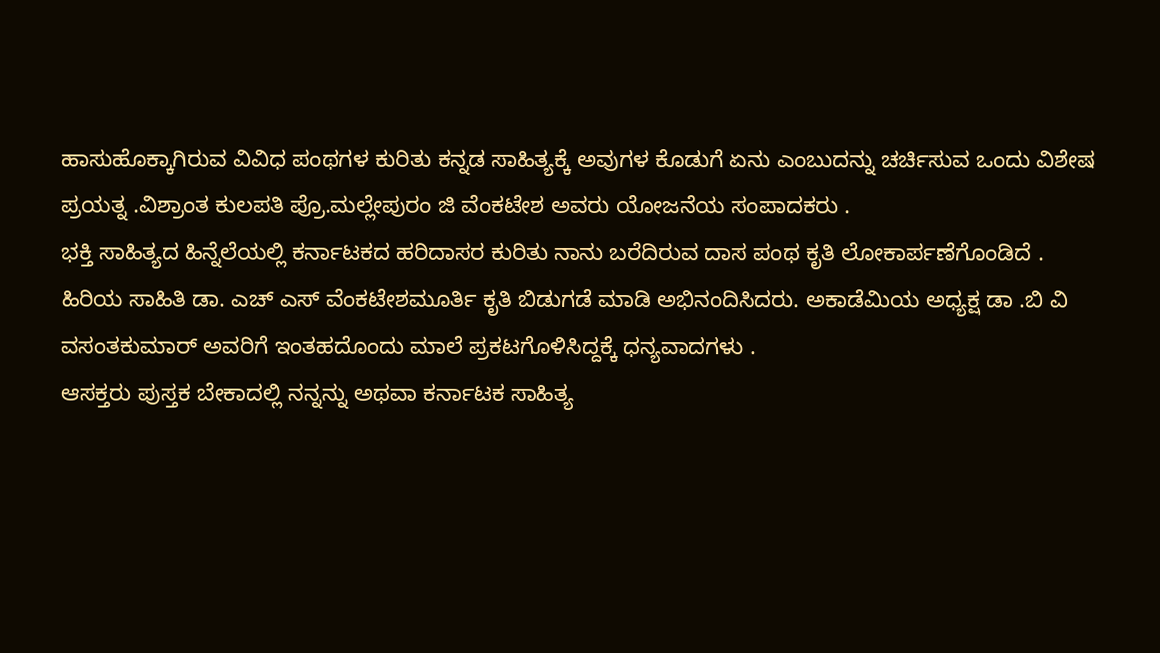ಹಾಸುಹೊಕ್ಕಾಗಿರುವ ವಿವಿಧ ಪಂಥಗಳ ಕುರಿತು ಕನ್ನಡ ಸಾಹಿತ್ಯಕ್ಕೆ ಅವುಗಳ ಕೊಡುಗೆ ಏನು ಎಂಬುದನ್ನು ಚರ್ಚಿಸುವ ಒಂದು ವಿಶೇಷ ಪ್ರಯತ್ನ .ವಿಶ್ರಾಂತ ಕುಲಪತಿ ಪ್ರೊ.ಮಲ್ಲೇಪುರಂ ಜಿ ವೆಂಕಟೇಶ ಅವರು ಯೋಜನೆಯ ಸಂಪಾದಕರು .
ಭಕ್ತಿ ಸಾಹಿತ್ಯದ ಹಿನ್ನೆಲೆಯಲ್ಲಿ ಕರ್ನಾಟಕದ ಹರಿದಾಸರ ಕುರಿತು ನಾನು ಬರೆದಿರುವ ದಾಸ ಪಂಥ ಕೃತಿ ಲೋಕಾರ್ಪಣೆಗೊಂಡಿದೆ .
ಹಿರಿಯ ಸಾಹಿತಿ ಡಾ. ಎಚ್ ಎಸ್ ವೆಂಕಟೇಶಮೂರ್ತಿ ಕೃತಿ ಬಿಡುಗಡೆ ಮಾಡಿ ಅಭಿನಂದಿಸಿದರು. ಅಕಾಡೆಮಿಯ ಅಧ್ಯಕ್ಷ ಡಾ .ಬಿ ವಿ ವಸಂತಕುಮಾರ್ ಅವರಿಗೆ ಇಂತಹದೊಂದು ಮಾಲೆ ಪ್ರಕಟಗೊಳಿಸಿದ್ದಕ್ಕೆ ಧನ್ಯವಾದಗಳು .
ಆಸಕ್ತರು ಪುಸ್ತಕ ಬೇಕಾದಲ್ಲಿ ನನ್ನನ್ನು ಅಥವಾ ಕರ್ನಾಟಕ ಸಾಹಿತ್ಯ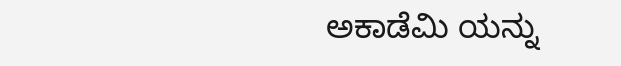ಅಕಾಡೆಮಿ ಯನ್ನು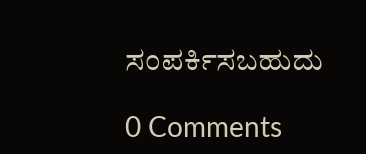ಸಂಪರ್ಕಿಸಬಹುದು

0 Comments